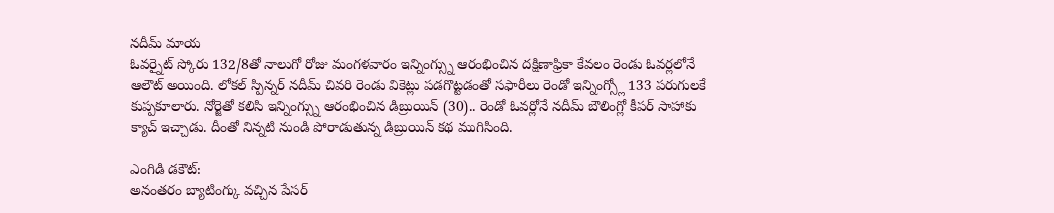నదీమ్ మాయ
ఓవర్నైట్ స్కోరు 132/8తో నాలుగో రోజు మంగళవారం ఇన్నింగ్స్ను ఆరంభించిన దక్షిణాఫ్రికా కేవలం రెండు ఓవర్లలోనే ఆలౌట్ అయింది. లోకల్ స్పిన్నర్ నదీమ్ చివరి రెండు వికెట్లు పడగొట్టడంతో సఫారీలు రెండో ఇన్నింగ్స్లో 133 పరుగులకే కుప్పకూలారు. నోర్జెతో కలిసి ఇన్నింగ్స్ను ఆరంభించిన డిబ్రుయిన్ (30).. రెండో ఓవర్లోనే నదీమ్ బౌలింగ్లో కీపర్ సాహాకు క్యాచ్ ఇచ్చాడు. దీంతో నిన్నటి నుండి పోరాడుతున్న డిబ్రుయిన్ కథ ముగిసింది.

ఎంగిడి డకౌట్:
అనంతరం బ్యాటింగ్కు వచ్చిన పేసర్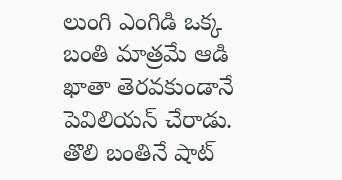లుంగి ఎంగిడి ఒక్క బంతి మాత్రమే ఆడి ఖాతా తెరవకుండానే పెవిలియన్ చేరాడు. తొలి బంతినే షాట్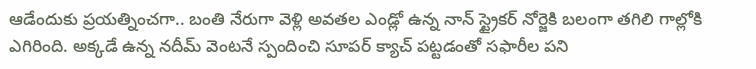ఆడేందుకు ప్రయత్నించగా.. బంతి నేరుగా వెళ్లి అవతల ఎండ్లో ఉన్న నాన్ స్ట్రైకర్ నోర్జెకి బలంగా తగిలి గాల్లోకి ఎగిరింది. అక్కడే ఉన్న నదీమ్ వెంటనే స్పందించి సూపర్ క్యాచ్ పట్టడంతో సఫారీల పని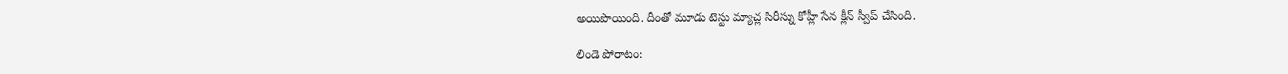అయిపొయింది. దీంతో మూడు టెస్టు మ్యాచ్ల సిరీస్ను కోహ్లీ సేన క్లీన్ స్వీప్ చేసింది.

లిండె పోరాటం: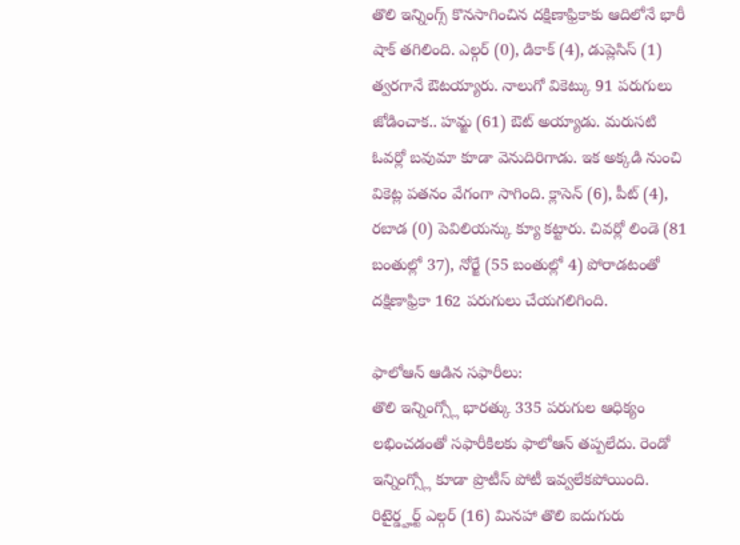తొలి ఇన్నింగ్స్ కొనసాగించిన దక్షిణాఫ్రికాకు ఆదిలోనే భారీ షాక్ తగిలింది. ఎల్గర్ (0), డికాక్ (4), డుప్లెసిస్ (1) త్వరగానే ఔటయ్యారు. నాలుగో వికెట్కు 91 పరుగులు జోడించాక.. హమ్జ (61) ఔట్ అయ్యాడు. మరుసటి ఓవర్లో బవుమా కూడా వెనుదిరిగాడు. ఇక అక్కడి నుంచి వికెట్ల పతనం వేగంగా సాగింది. క్లాసెన్ (6), పీట్ (4), రబాడ (0) పెవిలియన్కు క్యూ కట్టారు. చివర్లో లిండె (81 బంతుల్లో 37), నోర్జే (55 బంతుల్లో 4) పోరాడటంతో దక్షిణాఫ్రికా 162 పరుగులు చేయగలిగింది.

ఫాలోఆన్ ఆడిన సఫారీలు:
తొలి ఇన్నింగ్స్లో భారత్కు 335 పరుగుల ఆధిక్యం లభించడంతో సఫారీకిలకు ఫాలోఆన్ తప్పలేదు. రెండో ఇన్నింగ్స్లో కూడా ప్రొటీస్ పోటీ ఇవ్వలేకపోయింది. రిటైర్డ్హర్ట్ ఎల్గర్ (16) మినహా తొలి ఐదుగురు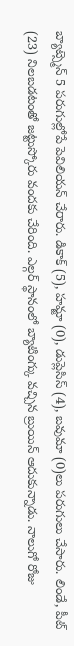బ్యాట్స్మెన్ 5 పరుగుల్లోపే పెవిలియన్ చేరారు. డికాక్ (5), హమ్జా (0), డుప్లెసిస్ (4), బవుమా (0)లు పరుగులు చేసారు. లిండే, పీట్ (23) నిలబడటంతో జట్టుస్కోరు వందకు చేరింది. ఎల్గర్ స్థానంలో బ్యాటింగ్కు వచ్చిన బ్రుయిన్ ఆదుకున్నాడు. నాలుగో రోజు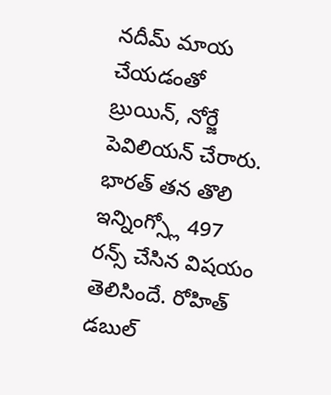నదీమ్ మాయ చేయడంతో బ్రుయిన్, నోర్జే పెవిలియన్ చేరారు. భారత్ తన తొలి ఇన్నింగ్స్లో 497 రన్స్ చేసిన విషయం తెలిసిందే. రోహిత్ డబుల్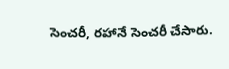సెంచరీ, రహానే సెంచరీ చేసారు.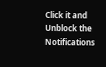Click it and Unblock the Notifications